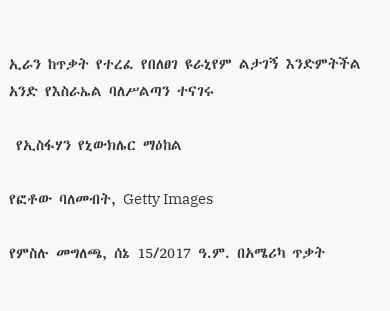ኢራን ከጥቃት የተረፈ የበለፀገ ዩራኒየም ልታገኝ እንድምትችል አንድ የእስራኤል ባለሥልጣን ተናገሩ

 የኢስፋሃን የኒውክሌር ማዕከል

የፎቶው ባለመብት, Getty Images

የምስሉ መግለጫ, ሰኔ 15/2017 ዓ.ም. በአሜሪካ ጥቃት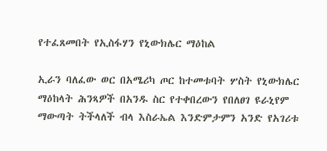የተፈጸመበት የኢስፋሃን የኒውክሌር ማዕከል

ኢራን ባለፈው ወር በአሜሪካ ጦር ከተመቱባት ሦስት የኒውክሌር ማዕከላት ሕንጻዎች በአንዱ ስር የተቀበረውን የበለፀገ ዩራኒየም ማውጣት ትችላለች ብላ እስራኤል እንድምታምን አንድ የአገሪቱ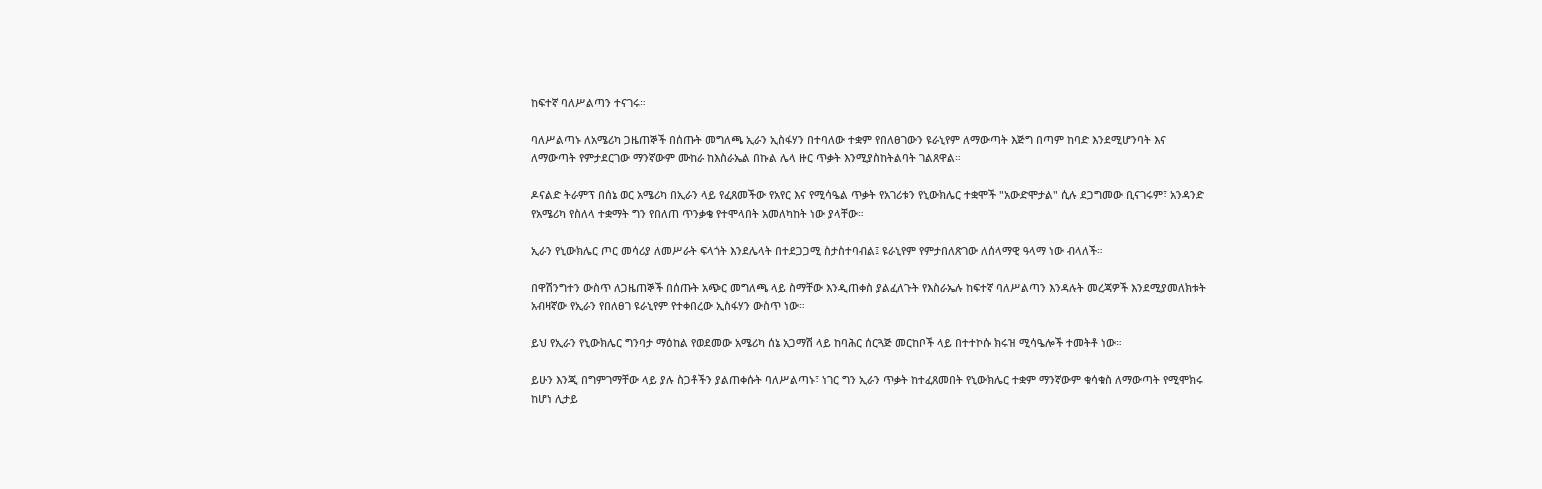ከፍተኛ ባለሥልጣን ተናገሩ።

ባለሥልጣኑ ለአሜሪካ ጋዜጠኞች በሰጡት መግለጫ ኢራን ኢስፋሃን በተባለው ተቋም የበለፀገውን ዩራኒየም ለማውጣት እጅግ በጣም ከባድ እንደሚሆንባት እና ለማውጣት የምታደርገው ማንኛውም ሙከራ ከእስራኤል በኩል ሌላ ዙር ጥቃት እንሚያስከትልባት ገልጸዋል።

ዶናልድ ትራምፕ በሰኔ ወር አሜሪካ በኢራን ላይ የፈጸመችው የአየር እና የሚሳዔል ጥቃት የአገሪቱን የኒውክሌር ተቋሞች "አውድሞታል" ሲሉ ደጋግመው ቢናገሩም፣ አንዳንድ የአሜሪካ የስለላ ተቋማት ግን የበለጠ ጥንቃቄ የተሞላበት አመለካከት ነው ያላቸው።

ኢራን የኒውክሌር ጦር መሳሪያ ለመሥራት ፍላጎት እንደሌላት በተደጋጋሚ ስታስተባብል፤ ዩራኒየም የምታበለጽገው ለሰላማዊ ዓላማ ነው ብላለች።

በዋሽንግተን ውስጥ ለጋዜጠኞች በሰጡት አጭር መግለጫ ላይ ስማቸው እንዲጠቀስ ያልፈለጉት የእስራኤሉ ከፍተኛ ባለሥልጣን እንዳሉት መረጃዎች እንደሚያመለክቱት አብዛኛው የኢራን የበለፀገ ዩራኒየም የተቀበረው ኢስፋሃን ውስጥ ነው።

ይህ የኢራን የኒውክሌር ግንባታ ማዕከል የወደመው አሜሪካ ሰኔ አጋማሽ ላይ ከባሕር ሰርጓጅ መርከቦች ላይ በተተኮሱ ክሩዝ ሚሳዔሎች ተመትቶ ነው።

ይሁን እንጂ በግምገማቸው ላይ ያሉ ስጋቶችን ያልጠቀሱት ባለሥልጣኑ፣ ነገር ግን ኢራን ጥቃት ከተፈጸመበት የኒውክሌር ተቋም ማንኛውም ቁሳቁስ ለማውጣት የሚሞክሩ ከሆነ ሊታይ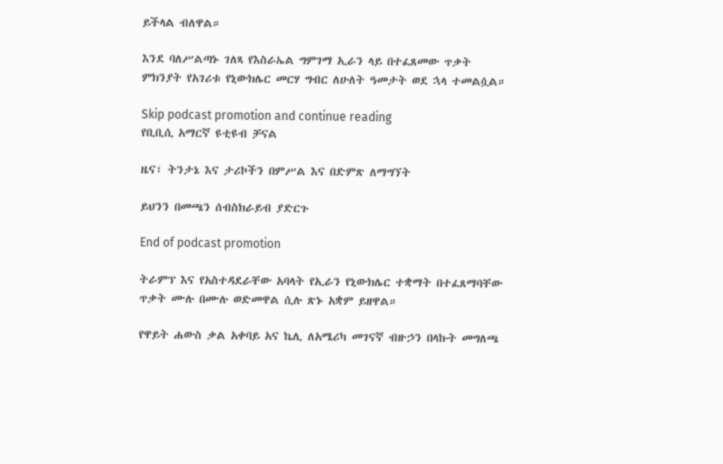ይችላል ብለዋል።

እንደ ባለሥልጣኑ ገለጻ የእስራኤል ግምገማ ኢራን ላይ በተፈጸመው ጥቃት ምክንያት የአገሪቱ የኒውክሌር መርሃ ግብር ለሁለት ዓመታት ወደ ኋላ ተመልሷል።

Skip podcast promotion and continue reading
የቢቢሲ አማርኛ ዩቲዩብ ቻናል

ዜና፣ ትንታኔ እና ታሪኮችን በምሥል እና በድምጽ ለማግኘት

ይህንን በመጫን ሰብስክራይብ ያድርጉ

End of podcast promotion

ትራምፕ እና የአስተዳደራቸው አባላት የኢራን የኒውክሌር ተቋማት በተፈጸማባቸው ጥቃት ሙሉ በሙሉ ወድመዋል ሲሉ ጽኑ አቋም ይዘዋል።

የዋይት ሐውስ ቃል አቀባይ አና ኬሊ ለአሜሪካ መገናኛ ብዙኃን በላኩት መግለጫ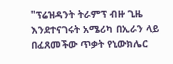"ፕሬዝዳንት ትራምፕ ብዙ ጊዜ እንደተናገሩት አሜሪካ በኢራን ላይ በፈጸመችው ጥቃት የኒውክሌር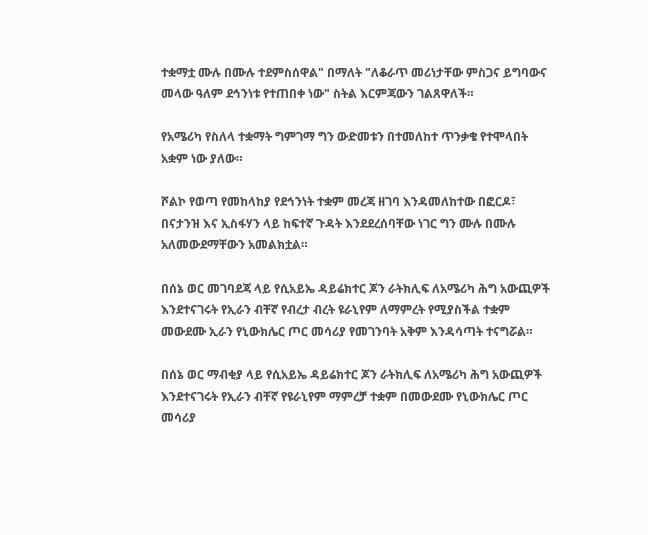ተቋማቷ ሙሉ በሙሉ ተደምስሰዋል" በማለት "ለቆራጥ መሪነታቸው ምስጋና ይግባውና መላው ዓለም ደኅንነቱ የተጠበቀ ነው" ስትል እርምጃውን ገልጸዋለች።

የአሜሪካ የስለላ ተቋማት ግምገማ ግን ውድመቱን በተመለከተ ጥንቃቄ የተሞላበት አቋም ነው ያለው።

ሾልኮ የወጣ የመከላከያ የደኅንነት ተቋም መረጃ ዘገባ እንዳመለከተው በፎርዶ፣ በናታንዝ እና ኢስፋሃን ላይ ከፍተኛ ጉዳት እንደደረሰባቸው ነገር ግን ሙሉ በሙሉ አለመውደማቸውን አመልክቷል።

በሰኔ ወር መገባደጃ ላይ የሲአይኤ ዳይሬክተር ጆን ራትክሊፍ ለአሜሪካ ሕግ አውጪዎች እንደተናገሩት የኢራን ብቸኛ የብረታ ብረት ዩራኒየም ለማምረት የሚያስችል ተቋም መውደሙ ኢራን የኒውክሌር ጦር መሳሪያ የመገንባት አቅም እንዳሳጣት ተናግሯል።

በሰኔ ወር ማብቂያ ላይ የሲአይኤ ዳይሬክተር ጆን ራትክሊፍ ለአሜሪካ ሕግ አውጪዎች እንደተናገሩት የኢራን ብቸኛ የዩራኒየም ማምረቻ ተቋም በመውደሙ የኒውክሌር ጦር መሳሪያ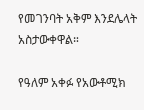የመገንባት አቅም እንደሌላት አስታውቀዋል።

የዓለም አቀፉ የአውቶሚክ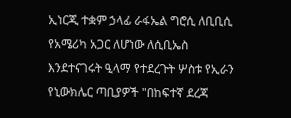ኢነርጂ ተቋም ኃላፊ ራፋኤል ግሮሲ ለቢቢሲ የአሜሪካ አጋር ለሆነው ለሲቢኤስ እንደተናገሩት ዒላማ የተደረጉት ሦስቱ የኢራን የኒውክሌር ጣቢያዎች "በከፍተኛ ደረጃ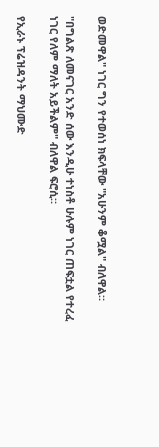ወድመዋል" ነገር ግን የተወሰነ ክፍላቸው "አሁንም ቆሟል" ብለዋል።

"በግልጽ ለመናገር አንድ ሰው እንዲሁ ተነስቶ ሁሉም ነገር ጠፍቷል የተረፈ ነገር የለም ማለት አይችልም" ብለዋል ፍሮሲ።

የኢራኑ ፕሬዝዳንት ማህሙድ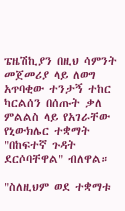ፔዜሽኪያን በዚህ ሳምንት መጀመሪያ ላይ ለወግ አጥባቂው ተንታኝ ተከር ካርልሰን በሰጡት ቃለ ምልልስ ላይ የአገራቸው የኒውክሌር ተቋማት "በከፍተኛ ጉዳት ደርሶባቸዋል" ብለዋል።

"ስለዚህም ወደ ተቋማቱ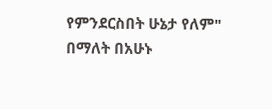የምንደርስበት ሁኔታ የለም" በማለት በአሁኑ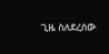ጊዜ ስለደረሰው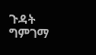ጉዳት ግምገማ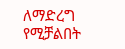ለማድረግ የሚቻልበት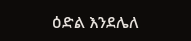ዕድል እንደሌለ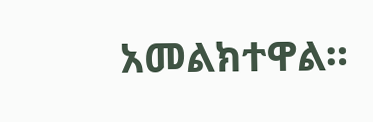አመልክተዋል።